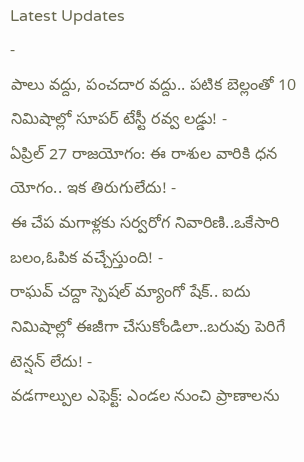Latest Updates
-
పాలు వద్దు, పంచదార వద్దు.. పటిక బెల్లంతో 10 నిమిషాల్లో సూపర్ టేస్టీ రవ్వ లడ్డు! -
ఏప్రిల్ 27 రాజయోగం: ఈ రాశుల వారికి ధన యోగం.. ఇక తిరుగులేదు! -
ఈ చేప మగాళ్లకు సర్వరోగ నివారిణి..ఒకేసారి బలం,ఓపిక వచ్చేస్తుంది! -
రాఘవ్ చద్దా స్పెషల్ మ్యాంగో షేక్.. ఐదు నిమిషాల్లో ఈజీగా చేసుకోండిలా..బరువు పెరిగే టెన్షన్ లేదు! -
వడగాల్పుల ఎఫెక్ట్: ఎండల నుంచి ప్రాణాలను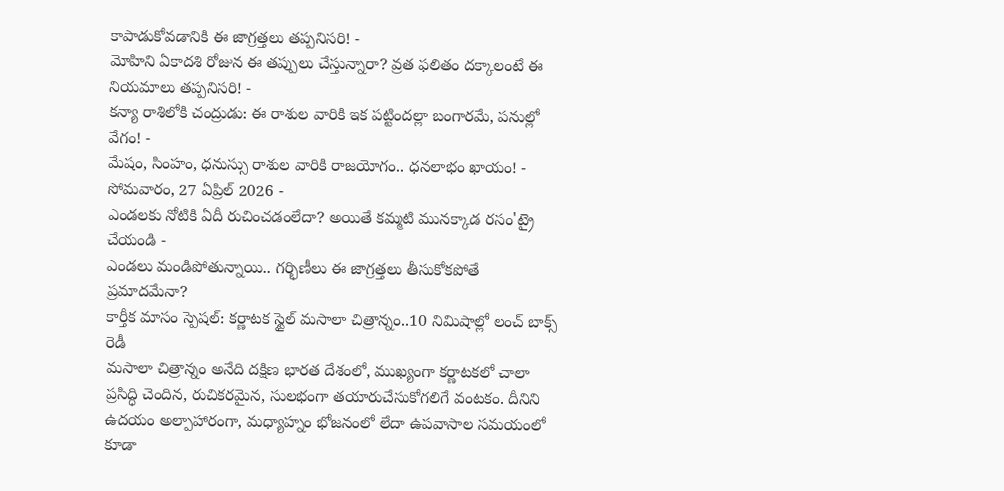కాపాడుకోవడానికి ఈ జాగ్రత్తలు తప్పనిసరి! -
మోహిని ఏకాదశి రోజున ఈ తప్పులు చేస్తున్నారా? వ్రత ఫలితం దక్కాలంటే ఈ నియమాలు తప్పనిసరి! -
కన్యా రాశిలోకి చంద్రుడు: ఈ రాశుల వారికి ఇక పట్టిందల్లా బంగారమే, పనుల్లో వేగం! -
మేషం, సింహం, ధనుస్సు రాశుల వారికి రాజయోగం.. ధనలాభం ఖాయం! - సోమవారం, 27 ఏప్రిల్ 2026 -
ఎండలకు నోటికి ఏదీ రుచించడంలేదా? అయితే కమ్మటి మునక్కాడ రసం'ట్రై చేయండి -
ఎండలు మండిపోతున్నాయి.. గర్భిణీలు ఈ జాగ్రత్తలు తీసుకోకపోతే ప్రమాదమేనా?
కార్తీక మాసం స్పెషల్: కర్ణాటక స్టైల్ మసాలా చిత్రాన్నం..10 నిమిషాల్లో లంచ్ బాక్స్ రెడీ
మసాలా చిత్రాన్నం అనేది దక్షిణ భారత దేశంలో, ముఖ్యంగా కర్ణాటకలో చాలా ప్రసిద్ధి చెందిన, రుచికరమైన, సులభంగా తయారుచేసుకోగలిగే వంటకం. దీనిని ఉదయం అల్పాహారంగా, మధ్యాహ్నం భోజనంలో లేదా ఉపవాసాల సమయంలో కూడా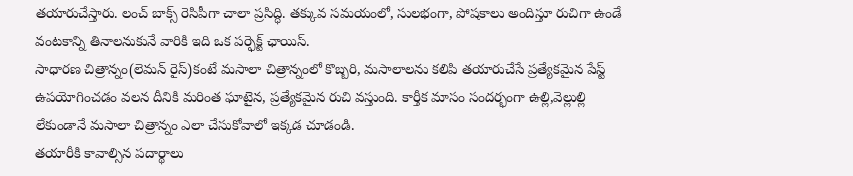తయారుచేస్తారు. లంచ్ బాక్స్ రెసిపీగా చాలా ప్రసిద్ధి. తక్కువ సమయంలో, సులభంగా, పోషకాలు అందిస్తూ రుచిగా ఉండే వంటకాన్ని తినాలనుకునే వారికి ఇది ఒక పర్ఫెక్ట్ ఛాయిస్.
సాధారణ చిత్రాన్నం(లెమన్ రైస్)కంటే మసాలా చిత్రాన్నంలో కొబ్బరి, మసాలాలను కలిపి తయారుచేసే ప్రత్యేకమైన పేస్ట్ ఉపయోగించడం వలన దీనికి మరింత ఘాటైన, ప్రత్యేకమైన రుచి వస్తుంది. కార్తీక మాసం సందర్భంగా ఉల్లి,వెల్లుల్లి లేకుండానే మసాలా చిత్రాన్నం ఎలా చేసుకోవాలో ఇక్కడ చూడండి.
తయారీకి కావాల్సిన పదార్థాలు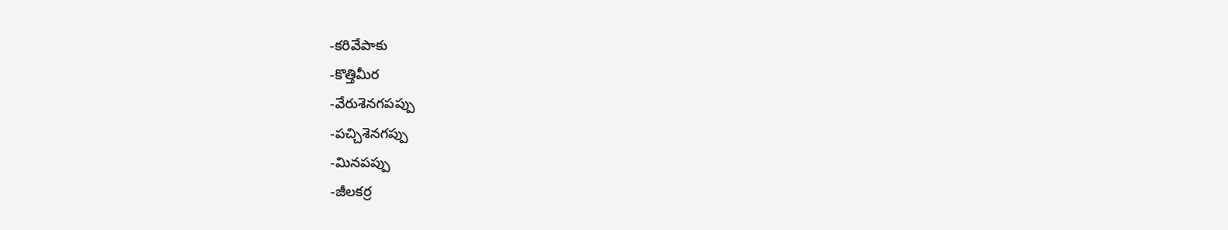-కరివేపాకు
-కొత్తిమీర
-వేరుశెనగపప్పు
-పచ్చిశెనగప్పు
-మినపప్పు
-జీలకర్ర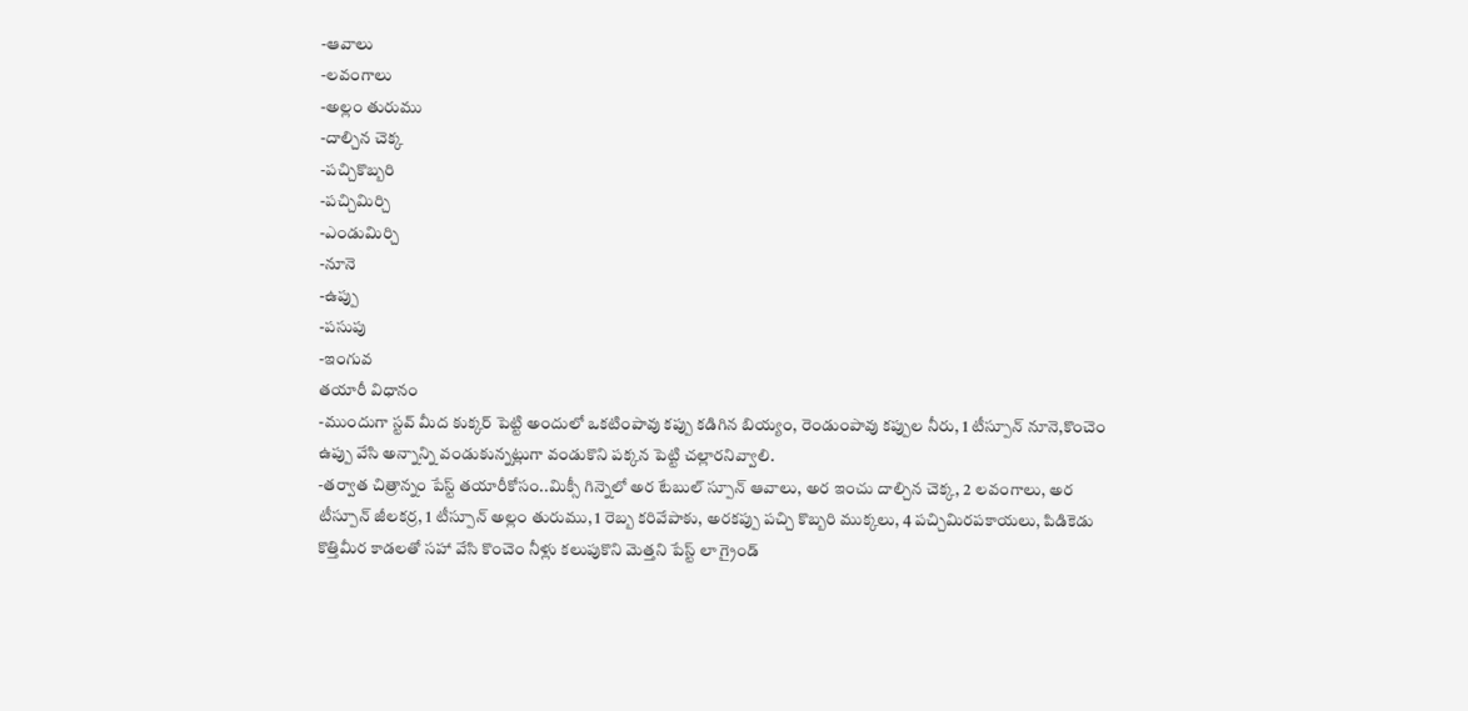-ఆవాలు
-లవంగాలు
-అల్లం తురుము
-దాల్చిన చెక్క
-పచ్చికొబ్బరి
-పచ్చిమిర్చి
-ఎండుమిర్చి
-నూనె
-ఉప్పు
-పసుపు
-ఇంగువ
తయారీ విధానం
-ముందుగా స్టవ్ మీద కుక్కర్ పెట్టి అందులో ఒకటింపావు కప్పు కడిగిన బియ్యం, రెండుంపావు కప్పుల నీరు, 1 టీస్పూన్ నూనె,కొంచెం ఉప్పు వేసి అన్నాన్ని వండుకున్నట్లుగా వండుకొని పక్కన పెట్టి చల్లారనివ్వాలి.
-తర్వాత చిత్రాన్నం పేస్ట్ తయారీకోసం..మిక్సీ గిన్నెలో అర టేబుల్ స్పూన్ ఆవాలు, అర ఇంచు దాల్చిన చెక్క, 2 లవంగాలు, అర టీస్పూన్ జీలకర్ర, 1 టీస్పూన్ అల్లం తురుము, 1 రెబ్బ కరివేపాకు, అరకప్పు పచ్చి కొబ్బరి ముక్కలు, 4 పచ్చిమిరపకాయలు, పిడికెడు కొత్తిమీర కాడలతో సహా వేసి కొంచెం నీళ్లు కలుపుకొని మెత్తని పేస్ట్ లా గ్రైండ్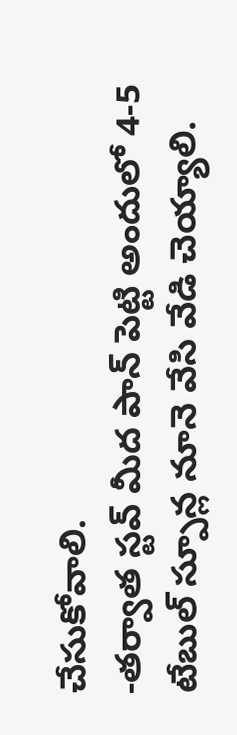చేసుకోవాలి.
-తర్వాత స్టవ్ మీద పాన్ పెట్టి అందులో 4-5 టేబుల్ స్పూన్ల నూనె వేసి వేడి చెయ్యాలి.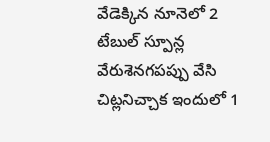వేడెక్కిన నూనెలో 2 టేబుల్ స్పూన్ల వేరుశెనగపప్పు వేసి చిట్లనిచ్చాక ఇందులో 1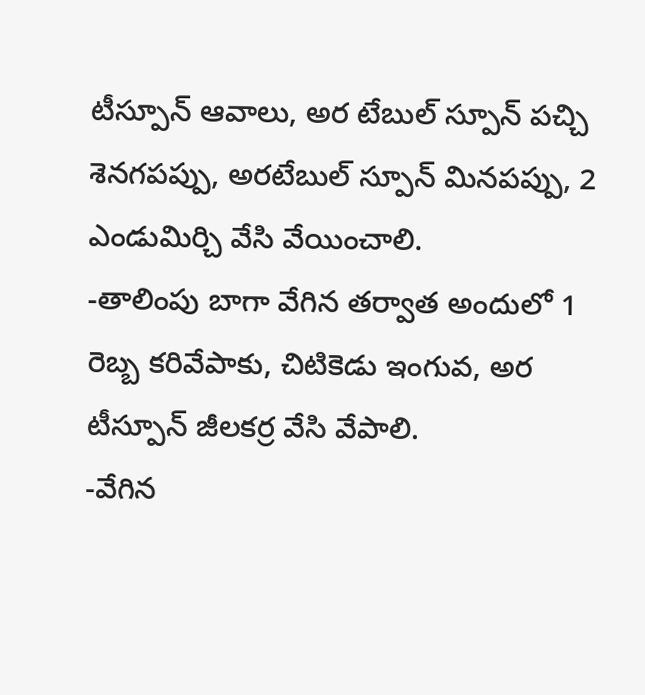టీస్పూన్ ఆవాలు, అర టేబుల్ స్పూన్ పచ్చి శెనగపప్పు, అరటేబుల్ స్పూన్ మినపప్పు, 2 ఎండుమిర్చి వేసి వేయించాలి.
-తాలింపు బాగా వేగిన తర్వాత అందులో 1 రెబ్బ కరివేపాకు, చిటికెడు ఇంగువ, అర టీస్పూన్ జీలకర్ర వేసి వేపాలి.
-వేగిన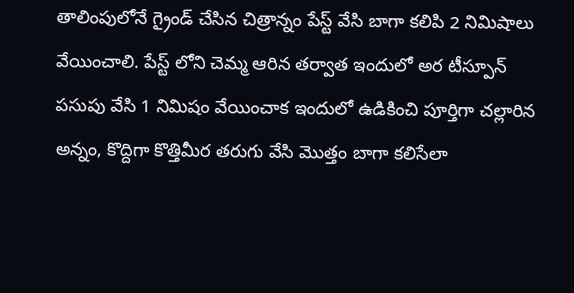తాలింపులోనే గ్రైండ్ చేసిన చిత్రాన్నం పేస్ట్ వేసి బాగా కలిపి 2 నిమిషాలు వేయించాలి. పేస్ట్ లోని చెమ్మ ఆరిన తర్వాత ఇందులో అర టీస్పూన్ పసుపు వేసి 1 నిమిషం వేయించాక ఇందులో ఉడికించి పూర్తిగా చల్లారిన అన్నం, కొద్దిగా కొత్తిమీర తరుగు వేసి మొత్తం బాగా కలిసేలా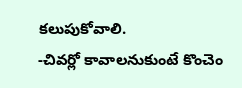కలుపుకోవాలి.
-చివర్లో కావాలనుకుంటే కొంచెం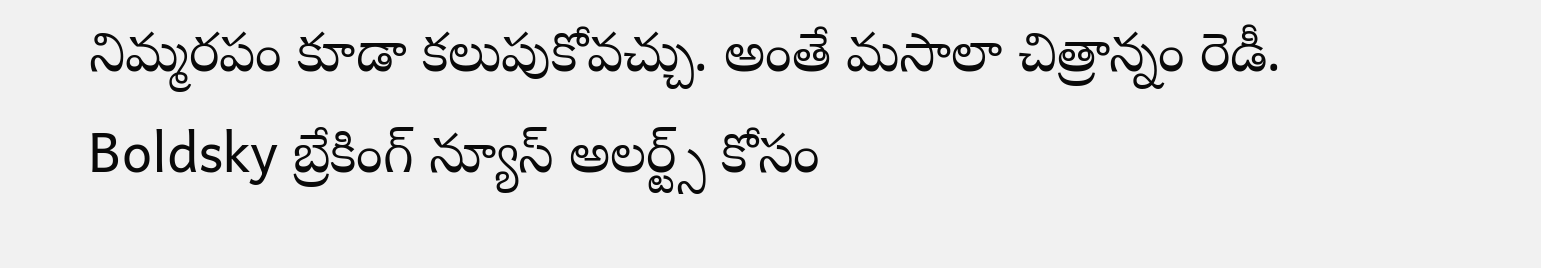నిమ్మరపం కూడా కలుపుకోవచ్చు. అంతే మసాలా చిత్రాన్నం రెడీ.
Boldsky బ్రేకింగ్ న్యూస్ అలర్ట్స్ కోసం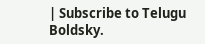| Subscribe to Telugu Boldsky.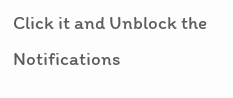Click it and Unblock the Notifications